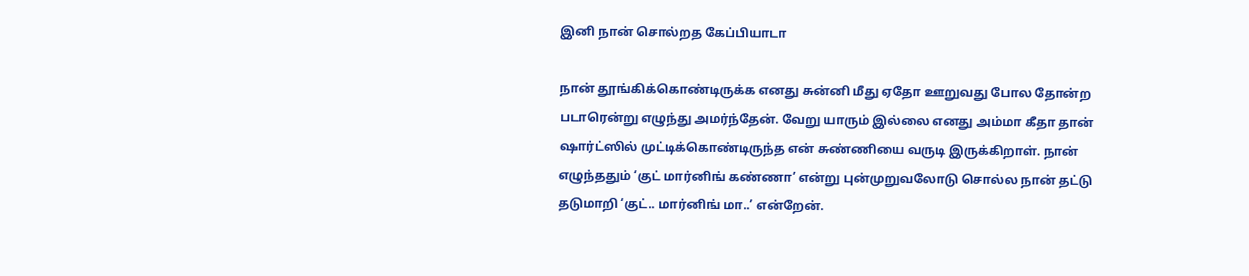இனி நான் சொல்றத கேப்பியாடா

நான் தூங்கிக்கொண்டிருக்க எனது சுன்னி மீது ஏதோ ஊறுவது போல தோன்ற படாரென்று எழுந்து அமர்ந்தேன். வேறு யாரும் இல்லை எனது அம்மா கீதா தான் ஷார்ட்ஸில் முட்டிக்கொண்டிருந்த என் சுண்ணியை வருடி இருக்கிறாள். நான் எழுந்ததும் ‘குட் மார்னிங் கண்ணா’ என்று புன்முறுவலோடு சொல்ல நான் தட்டு தடுமாறி ‘குட்.. மார்னிங் மா..’ என்றேன்.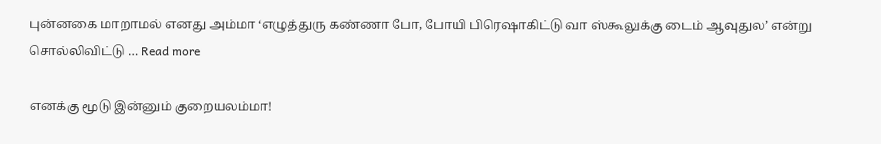புன்னகை மாறாமல் எனது அம்மா ‘எழுத்துரு கண்ணா போ, போயி பிரெஷாகிட்டு வா ஸ்கூலுக்கு டைம் ஆவுதுல’ என்று சொல்லிவிட்டு … Read more

எனக்கு மூடு இன்னும் குறையலம்மா!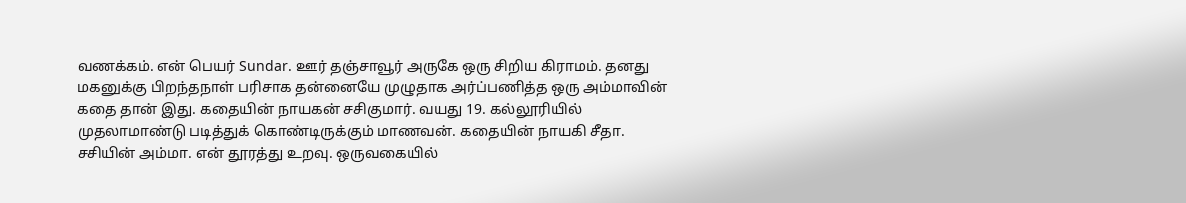வணக்கம். என் பெயர் Sundar. ஊர் தஞ்சாவூர் அருகே ஒரு சிறிய கிராமம். தனது மகனுக்கு பிறந்தநாள் பரிசாக தன்னையே முழுதாக அர்ப்பணித்த ஒரு அம்மாவின் கதை தான் இது. கதையின் நாயகன் சசிகுமார். வயது 19. கல்லூரியில் முதலாமாண்டு படித்துக் கொண்டிருக்கும் மாணவன். கதையின் நாயகி சீதா. சசியின் அம்மா. என் தூரத்து உறவு. ஒருவகையில்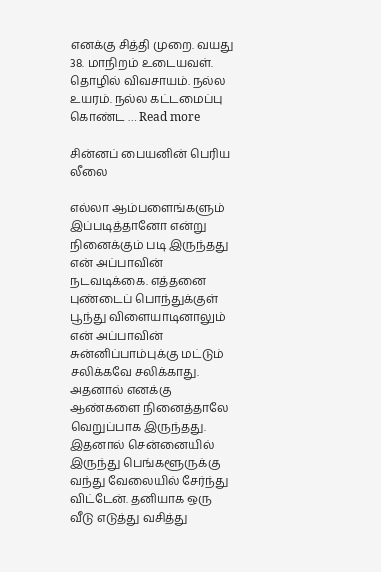எனக்கு சித்தி முறை. வயது 38. மாநிறம் உடையவள். தொழில் விவசாயம். நல்ல உயரம். நல்ல கட்டமைப்பு கொண்ட … Read more

சின்னப் பையனின் பெரிய லீலை

எல்லா ஆம்பளைங்களும் இப்படித்தானோ என்று நினைக்கும் படி இருந்தது என் அப்பாவின் நடவடிக்கை. எத்தனை புண்டைப் பொந்துக்குள் பூந்து விளையாடினாலும் என் அப்பாவின் சுன்னிப்பாம்புக்கு மட்டும் சலிக்கவே சலிக்காது. அதனால் எனக்கு ஆண்களை நினைத்தாலே வெறுப்பாக இருந்தது. இதனால் சென்னையில் இருந்து பெங்களூருக்கு வந்து வேலையில் சேர்ந்து விட்டேன். தனியாக ஒரு வீடு எடுத்து வசித்து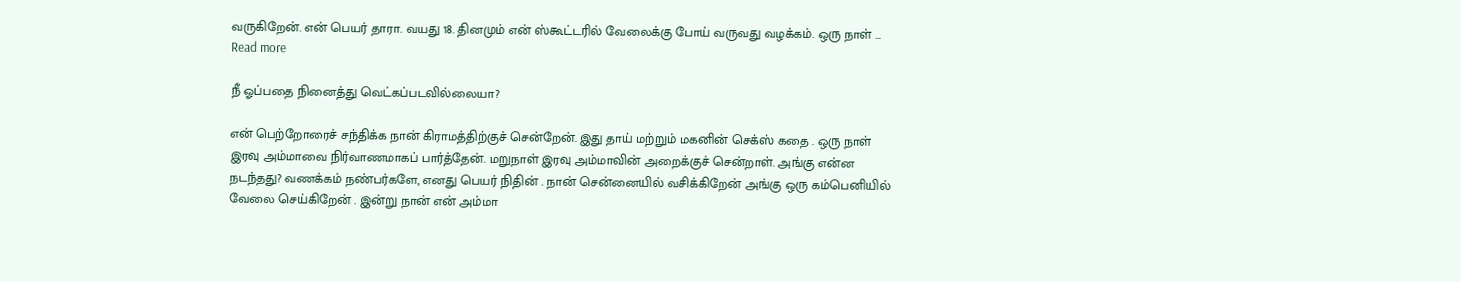வருகிறேன். என் பெயர் தாரா. வயது 18. தினமும் என் ஸ்கூட்டரில் வேலைக்கு போய் வருவது வழக்கம். ஒரு நாள் … Read more

நீ ஓப்பதை நினைத்து வெட்கப்படவில்லையா?

என் பெற்றோரைச் சந்திக்க நான் கிராமத்திற்குச் சென்றேன். இது தாய் மற்றும் மகனின் செக்ஸ் கதை . ஒரு நாள் இரவு அம்மாவை நிர்வாணமாகப் பார்த்தேன். மறுநாள் இரவு அம்மாவின் அறைக்குச் சென்றாள். அங்கு என்ன நடந்தது? வணக்கம் நண்பர்களே, எனது பெயர் நிதின் . நான் சென்னையில் வசிக்கிறேன் அங்கு ஒரு கம்பெனியில் வேலை செய்கிறேன் . இன்று நான் என் அம்மா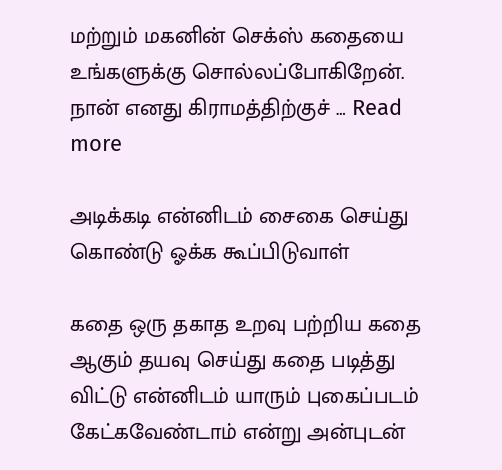மற்றும் மகனின் செக்ஸ் கதையை உங்களுக்கு சொல்லப்போகிறேன். நான் எனது கிராமத்திற்குச் … Read more

அடிக்கடி என்னிடம் சைகை செய்து கொண்டு ஓக்க கூப்பிடுவாள்

கதை ஒரு தகாத உறவு பற்றிய கதை ஆகும் தயவு செய்து கதை படித்து விட்டு என்னிடம் யாரும் புகைப்படம் கேட்கவேண்டாம் என்று அன்புடன்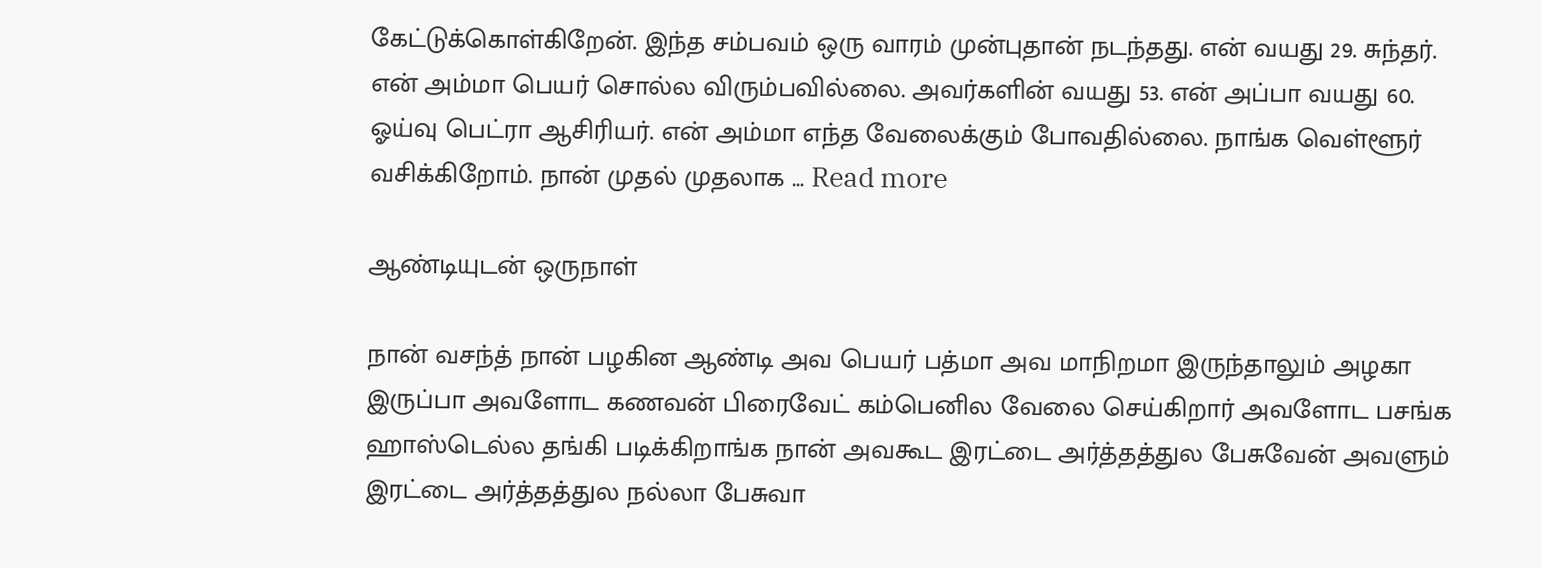கேட்டுக்கொள்கிறேன். இந்த சம்பவம் ஒரு வாரம் முன்புதான் நடந்தது. என் வயது 29. சுந்தர். என் அம்மா பெயர் சொல்ல விரும்பவில்லை. அவர்களின் வயது 53. என் அப்பா வயது 60. ஓய்வு பெட்ரா ஆசிரியர். என் அம்மா எந்த வேலைக்கும் போவதில்லை. நாங்க வெள்ளூர் வசிக்கிறோம். நான் முதல் முதலாக … Read more

ஆண்டியுடன் ஒருநாள்

நான் வசந்த் நான் பழகின ஆண்டி அவ பெயர் பத்மா அவ மாநிறமா இருந்தாலும் அழகா இருப்பா அவளோட கணவன் பிரைவேட் கம்பெனில வேலை செய்கிறார் அவளோட பசங்க ஹாஸ்டெல்ல தங்கி படிக்கிறாங்க நான் அவகூட இரட்டை அர்த்தத்துல பேசுவேன் அவளும் இரட்டை அர்த்தத்துல நல்லா பேசுவா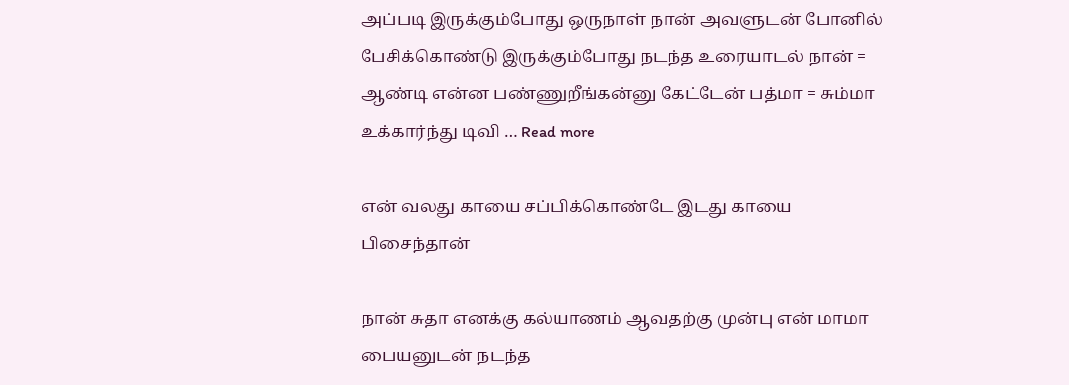அப்படி இருக்கும்போது ஒருநாள் நான் அவளுடன் போனில் பேசிக்கொண்டு இருக்கும்போது நடந்த உரையாடல் நான் = ஆண்டி என்ன பண்ணுறீங்கன்னு கேட்டேன் பத்மா = சும்மா உக்கார்ந்து டிவி … Read more

என் வலது காயை சப்பிக்கொண்டே இடது காயை பிசைந்தான்

நான் சுதா எனக்கு கல்யாணம் ஆவதற்கு முன்பு என் மாமா பையனுடன் நடந்த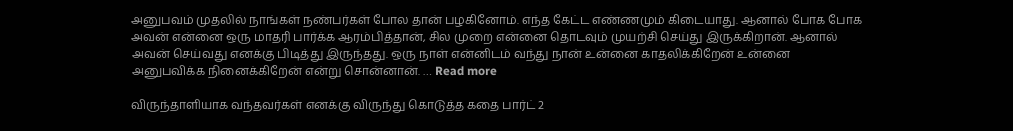அனுபவம் முதலில் நாங்கள் நண்பர்கள் போல தான் பழகினோம். எந்த கேட்ட எண்ணமும் கிடையாது. ஆனால் போக போக அவன் என்னை ஒரு மாதரி பார்க்க ஆரம்பித்தான், சில முறை என்னை தொடவும் முயற்சி செய்து இருக்கிறான். ஆனால் அவன் செய்வது எனக்கு பிடித்து இருந்தது. ஒரு நாள் என்னிடம் வந்து நான் உன்னை காதலிக்கிறேன் உன்னை அனுபவிக்க நினைக்கிறேன் என்று சொன்னான். … Read more

விருந்தாளியாக வந்தவர்கள் எனக்கு விருந்து கொடுத்த கதை பார்ட் 2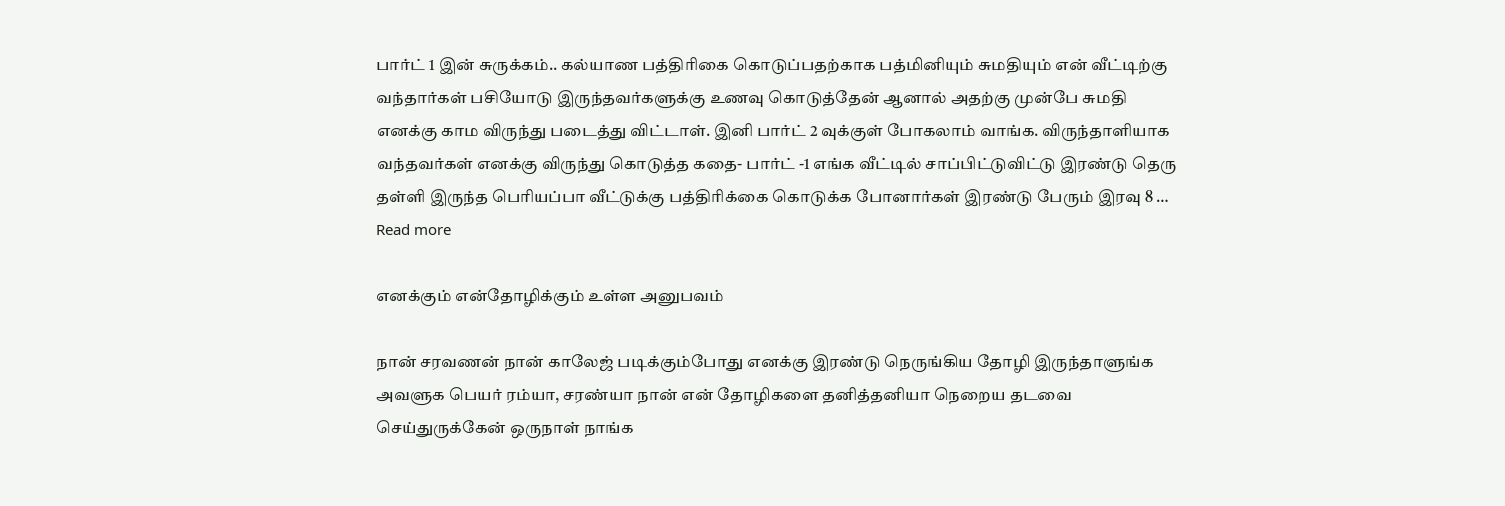பார்ட் 1 இன் சுருக்கம்.. கல்யாண பத்திரிகை கொடுப்பதற்காக பத்மினியும் சுமதியும் என் வீட்டிற்கு வந்தார்கள் பசியோடு இருந்தவர்களுக்கு உணவு கொடுத்தேன் ஆனால் அதற்கு முன்பே சுமதி எனக்கு காம விருந்து படைத்து விட்டாள். இனி பார்ட் 2 வுக்குள் போகலாம் வாங்க. விருந்தாளியாக வந்தவர்கள் எனக்கு விருந்து கொடுத்த கதை- பார்ட் -1 எங்க வீட்டில் சாப்பிட்டுவிட்டு இரண்டு தெரு தள்ளி இருந்த பெரியப்பா வீட்டுக்கு பத்திரிக்கை கொடுக்க போனார்கள் இரண்டு பேரும் இரவு 8 … Read more

எனக்கும் என்தோழிக்கும் உள்ள அனுபவம்

நான் சரவணன் நான் காலேஜ் படிக்கும்போது எனக்கு இரண்டு நெருங்கிய தோழி இருந்தாளுங்க அவளுக பெயர் ரம்யா, சரண்யா நான் என் தோழிகளை தனித்தனியா நெறைய தடவை செய்துருக்கேன் ஒருநாள் நாங்க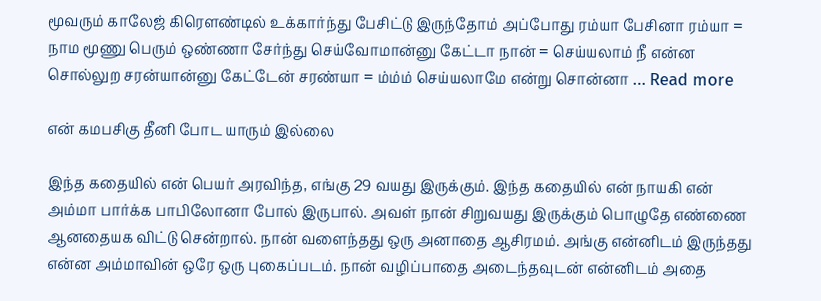மூவரும் காலேஜ் கிரௌண்டில் உக்கார்ந்து பேசிட்டு இருந்தோம் அப்போது ரம்யா பேசினா ரம்யா = நாம மூணு பெரும் ஒண்ணா சேர்ந்து செய்வோமான்னு கேட்டா நான் = செய்யலாம் நீ என்ன சொல்லுற சரன்யான்னு கேட்டேன் சரண்யா = ம்ம்ம் செய்யலாமே என்று சொன்னா … Read more

என் கமபசிகு தீனி போட யாரும் இல்லை

இந்த கதையில் என் பெயர் அரவிந்த, எங்கு 29 வயது இருக்கும். இந்த கதையில் என் நாயகி என் அம்மா பார்க்க பாபிலோனா போல் இருபால். அவள் நான் சிறுவயது இருக்கும் பொழுதே எண்ணை ஆனதையக விட்டு சென்றால். நான் வளைந்தது ஒரு அனாதை ஆசிரமம். அங்கு என்னிடம் இருந்தது என்ன அம்மாவின் ஒரே ஒரு புகைப்படம். நான் வழிப்பாதை அடைந்தவுடன் என்னிடம் அதை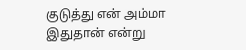குடுத்து என் அம்மா இதுதான் என்று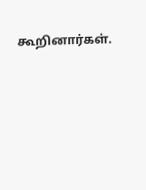கூறினார்கள்.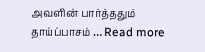அவளின் பார்த்ததும் தாய்ப்பாசம் … Read more